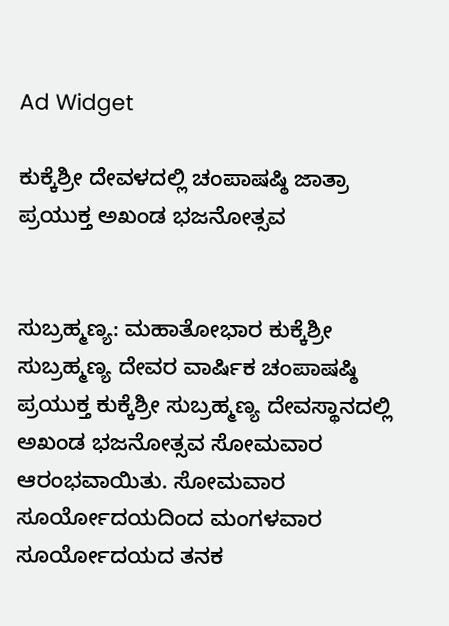Ad Widget

ಕುಕ್ಕೆಶ್ರೀ ದೇವಳದಲ್ಲಿ ಚಂಪಾಷಷ್ಠಿ ಜಾತ್ರಾ ಪ್ರಯುಕ್ತ ಅಖಂಡ ಭಜನೋತ್ಸವ


ಸುಬ್ರಹ್ಮಣ್ಯ: ಮಹಾತೋಭಾರ ಕುಕ್ಕೆಶ್ರೀ ಸುಬ್ರಹ್ಮಣ್ಯ ದೇವರ ವಾರ್ಷಿಕ ಚಂಪಾಷಷ್ಠಿ ಪ್ರಯುಕ್ತ ಕುಕ್ಕೆಶ್ರೀ ಸುಬ್ರಹ್ಮಣ್ಯ ದೇವಸ್ಥಾನದಲ್ಲಿ ಅಖಂಡ ಭಜನೋತ್ಸವ ಸೋಮವಾರ ಆರಂಭವಾಯಿತು. ಸೋಮವಾರ ಸೂರ್ಯೋದಯದಿಂದ ಮಂಗಳವಾರ ಸೂರ್ಯೋದಯದ ತನಕ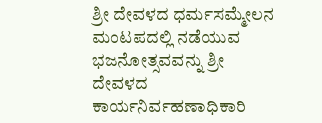ಶ್ರೀ ದೇವಳದ ಧರ್ಮಸಮ್ಮೇಲನ ಮಂಟಪದಲ್ಲಿ ನಡೆಯುವ ಭಜನೋತ್ಸವವನ್ನು ಶ್ರೀ ದೇವಳದ ಕಾರ್ಯನಿರ್ವಹಣಾಧಿಕಾರಿ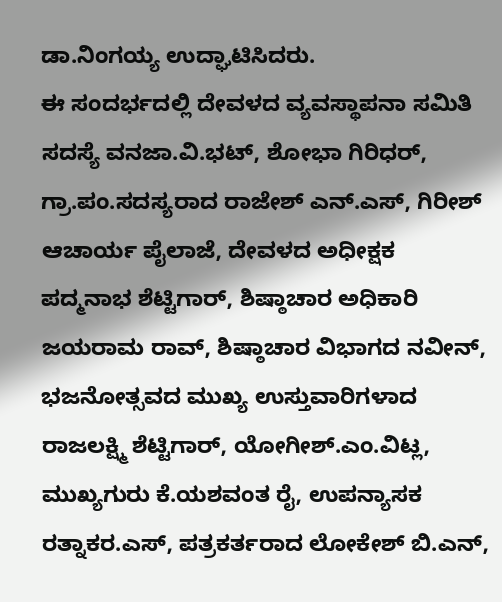ಡಾ.ನಿಂಗಯ್ಯ ಉದ್ಘಾಟಿಸಿದರು.
ಈ ಸಂದರ್ಭದಲ್ಲಿ ದೇವಳದ ವ್ಯವಸ್ಥಾಪನಾ ಸಮಿತಿ ಸದಸ್ಯೆ ವನಜಾ.ವಿ.ಭಟ್, ಶೋಭಾ ಗಿರಿಧರ್, ಗ್ರಾ.ಪಂ.ಸದಸ್ಯರಾದ ರಾಜೇಶ್ ಎನ್.ಎಸ್, ಗಿರೀಶ್ ಆಚಾರ್ಯ ಪೈಲಾಜೆ, ದೇವಳದ ಅಧೀಕ್ಷಕ ಪದ್ಮನಾಭ ಶೆಟ್ಟಿಗಾರ್, ಶಿಷ್ಠಾಚಾರ ಅಧಿಕಾರಿ ಜಯರಾಮ ರಾವ್, ಶಿಷ್ಠಾಚಾರ ವಿಭಾಗದ ನವೀನ್, ಭಜನೋತ್ಸವದ ಮುಖ್ಯ ಉಸ್ತುವಾರಿಗಳಾದ ರಾಜಲಕ್ಷ್ಮಿ ಶೆಟ್ಟಿಗಾರ್, ಯೋಗೀಶ್.ಎಂ.ವಿಟ್ಲ, ಮುಖ್ಯಗುರು ಕೆ.ಯಶವಂತ ರೈ, ಉಪನ್ಯಾಸಕ ರತ್ನಾಕರ.ಎಸ್, ಪತ್ರಕರ್ತರಾದ ಲೋಕೇಶ್ ಬಿ.ಎನ್,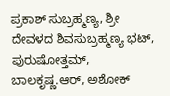ಪ್ರಕಾಶ್ ಸುಬ್ರಹ್ಮಣ್ಯ, ಶ್ರೀ ದೇವಳದ ಶಿವಸುಬ್ರಹ್ಮಣ್ಯ ಭಟ್, ಪುರುಷೋತ್ತಮ್, ಬಾಲಕೃಷ್ಣ.ಆರ್, ಅಶೋಕ್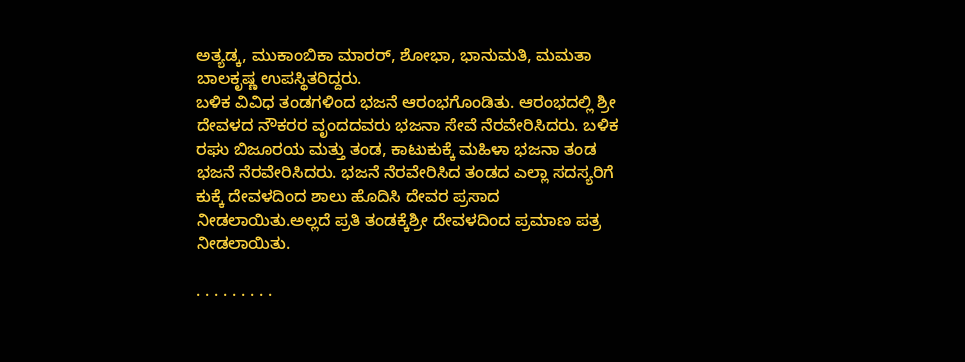ಅತ್ಯಡ್ಕ, ಮುಕಾಂಬಿಕಾ ಮಾರರ್, ಶೋಭಾ, ಭಾನುಮತಿ, ಮಮತಾ ಬಾಲಕೃಷ್ಣ ಉಪಸ್ಥಿತರಿದ್ದರು.
ಬಳಿಕ ವಿವಿಧ ತಂಡಗಳಿಂದ ಭಜನೆ ಆರಂಭಗೊಂಡಿತು. ಆರಂಭದಲ್ಲಿ ಶ್ರೀ ದೇವಳದ ನೌಕರರ ವೃಂದದವರು ಭಜನಾ ಸೇವೆ ನೆರವೇರಿಸಿದರು. ಬಳಿಕ ರಘು ಬಿಜೂರಯ ಮತ್ತು ತಂಡ, ಕಾಟುಕುಕ್ಕೆ ಮಹಿಳಾ ಭಜನಾ ತಂಡ ಭಜನೆ ನೆರವೇರಿಸಿದರು. ಭಜನೆ ನೆರವೇರಿಸಿದ ತಂಡದ ಎಲ್ಲಾ ಸದಸ್ಯರಿಗೆ ಕುಕ್ಕೆ ದೇವಳದಿಂದ ಶಾಲು ಹೊದಿಸಿ ದೇವರ ಪ್ರಸಾದ ನೀಡಲಾಯಿತು.ಅಲ್ಲದೆ ಪ್ರತಿ ತಂಡಕ್ಕೆಶ್ರೀ ದೇವಳದಿಂದ ಪ್ರಮಾಣ ಪತ್ರ ನೀಡಲಾಯಿತು.

. . . . . . . . .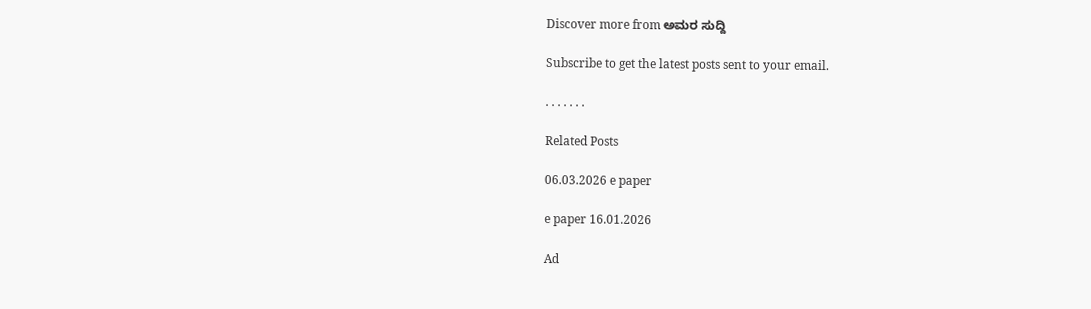Discover more from ಅಮರ ಸುದ್ದಿ

Subscribe to get the latest posts sent to your email.

. . . . . . .

Related Posts

06.03.2026 e paper

e paper 16.01.2026

Ad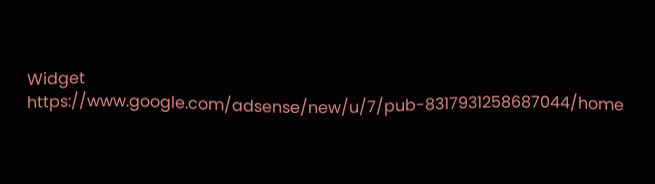Widget
https://www.google.com/adsense/new/u/7/pub-8317931258687044/home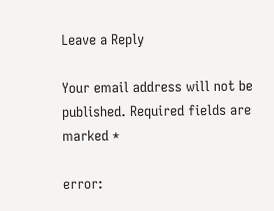Leave a Reply

Your email address will not be published. Required fields are marked *

error: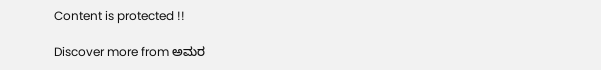Content is protected !!

Discover more from ಅಮರ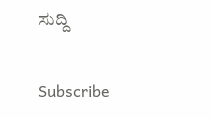ಸುದ್ದಿ

Subscribe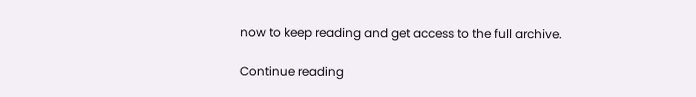now to keep reading and get access to the full archive.

Continue reading